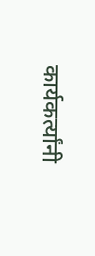कार्यकर्त्यांनी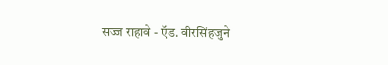सज्ज राहावे - ऍड. वीरसिंहजुने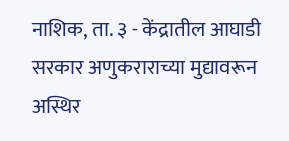नाशिक, ता. ३ - केंद्रातील आघाडी सरकार अणुकराराच्या मुद्यावरून अस्थिर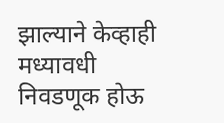झाल्याने केव्हाही मध्यावधी निवडणूक होऊ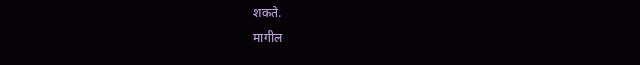शकते.
मागील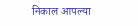निकाल आपल्या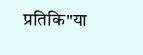प्रतिकि"या